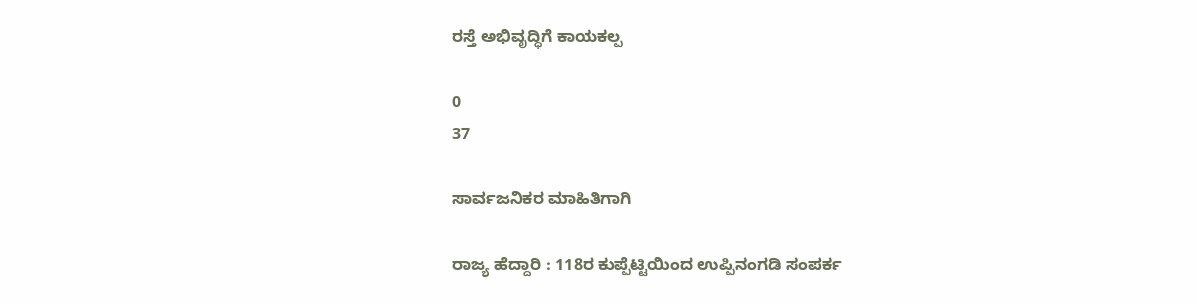ರಸ್ತೆ ಅಭಿವೃದ್ಧಿಗೆ ಕಾಯಕಲ್ಪ

0
37

ಸಾರ್ವಜನಿಕರ ಮಾಹಿತಿಗಾಗಿ

ರಾಜ್ಯ ಹೆದ್ದಾರಿ : 118ರ ಕುಪ್ಪೆಟ್ಟಿಯಿಂದ ಉಪ್ಪಿನಂಗಡಿ ಸಂಪರ್ಕ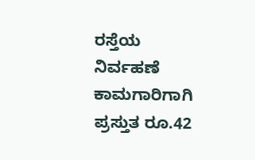ರಸ್ತೆಯ ನಿರ್ವಹಣೆ ಕಾಮಗಾರಿಗಾಗಿ ಪ್ರಸ್ತುತ ರೂ.42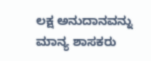ಲಕ್ಷ ಅನುದಾನವನ್ನು ಮಾನ್ಯ ಶಾಸಕರು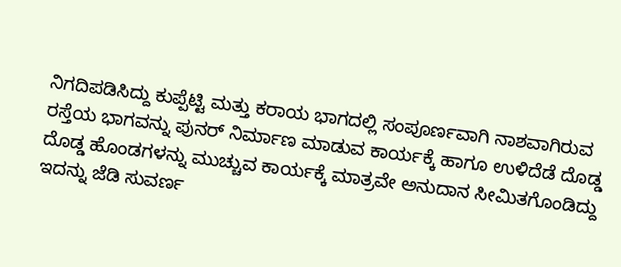ನಿಗದಿಪಡಿಸಿದ್ದು ಕುಪ್ಪೆಟ್ಟಿ ಮತ್ತು ಕರಾಯ ಭಾಗದಲ್ಲಿ ಸಂಪೂರ್ಣವಾಗಿ ನಾಶವಾಗಿರುವ ರಸ್ತೆಯ ಭಾಗವನ್ನು ಪುನ‌ರ್ ನಿರ್ಮಾಣ ಮಾಡುವ ಕಾರ್ಯಕ್ಕೆ ಹಾಗೂ ಉಳಿದೆಡೆ ದೊಡ್ಡ ದೊಡ್ಡ ಹೊಂಡಗಳನ್ನು ಮುಚ್ಚುವ ಕಾರ್ಯಕ್ಕೆ ಮಾತ್ರವೇ ಅನುದಾನ ಸೀಮಿತಗೊಂಡಿದ್ದು ಇದನ್ನು ಜೆಡಿ ಸುವರ್ಣ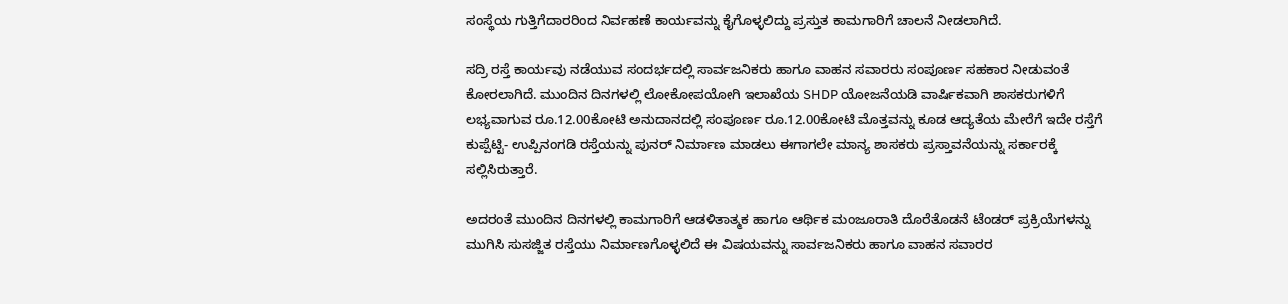ಸಂಸ್ಥೆಯ ಗುತ್ತಿಗೆದಾರರಿಂದ ನಿರ್ವಹಣೆ ಕಾರ್ಯವನ್ನು ಕೈಗೊಳ್ಳಲಿದ್ದು ಪ್ರಸ್ತುತ ಕಾಮಗಾರಿಗೆ ಚಾಲನೆ ನೀಡಲಾಗಿದೆ.

ಸದ್ರಿ ರಸ್ತೆ ಕಾರ್ಯವು ನಡೆಯುವ ಸಂದರ್ಭದಲ್ಲಿ ಸಾರ್ವಜನಿಕರು ಹಾಗೂ ವಾಹನ ಸವಾರರು ಸಂಪೂರ್ಣ ಸಹಕಾರ ನೀಡುವಂತೆ ಕೋರಲಾಗಿದೆ. ಮುಂದಿನ ದಿನಗಳಲ್ಲಿ ಲೋಕೋಪಯೋಗಿ ಇಲಾಖೆಯ SHDP ಯೋಜನೆಯಡಿ ವಾರ್ಷಿಕವಾಗಿ ಶಾಸಕರುಗಳಿಗೆ ಲಭ್ಯವಾಗುವ ರೂ.12.00ಕೋಟಿ ಅನುದಾನದಲ್ಲಿ ಸಂಪೂರ್ಣ ರೂ.12.00ಕೋಟಿ ಮೊತ್ತವನ್ನು ಕೂಡ ಆದ್ಯತೆಯ ಮೇರೆಗೆ ಇದೇ ರಸ್ತೆಗೆ ಕುಪ್ಪೆಟ್ಟಿ- ಉಪ್ಪಿನಂಗಡಿ ರಸ್ತೆಯನ್ನು ಪುನರ್ ನಿರ್ಮಾಣ ಮಾಡಲು ಈಗಾಗಲೇ ಮಾನ್ಯ ಶಾಸಕರು ಪ್ರಸ್ತಾವನೆಯನ್ನು ಸರ್ಕಾರಕ್ಕೆ ಸಲ್ಲಿಸಿರುತ್ತಾರೆ.

ಅದರಂತೆ ಮುಂದಿನ ದಿನಗಳಲ್ಲಿ ಕಾಮಗಾರಿಗೆ ಆಡಳಿತಾತ್ಮಕ ಹಾಗೂ ಆರ್ಥಿಕ ಮಂಜೂರಾತಿ ದೊರೆತೊಡನೆ ಟೆಂಡ‌ರ್ ಪ್ರಕ್ರಿಯೆಗಳನ್ನು ಮುಗಿಸಿ ಸುಸಜ್ಜಿತ ರಸ್ತೆಯು ನಿರ್ಮಾಣಗೊಳ್ಳಲಿದೆ ಈ ವಿಷಯವನ್ನು ಸಾರ್ವಜನಿಕರು ಹಾಗೂ ವಾಹನ ಸವಾರರ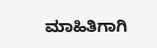ಮಾಹಿತಿಗಾಗಿ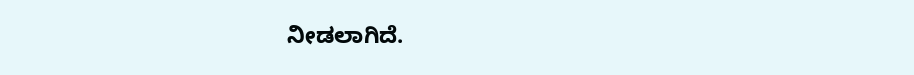ನೀಡಲಾಗಿದೆ.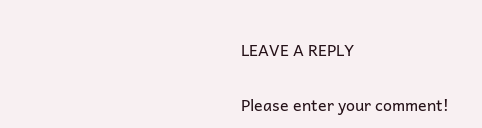LEAVE A REPLY

Please enter your comment!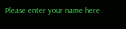Please enter your name here